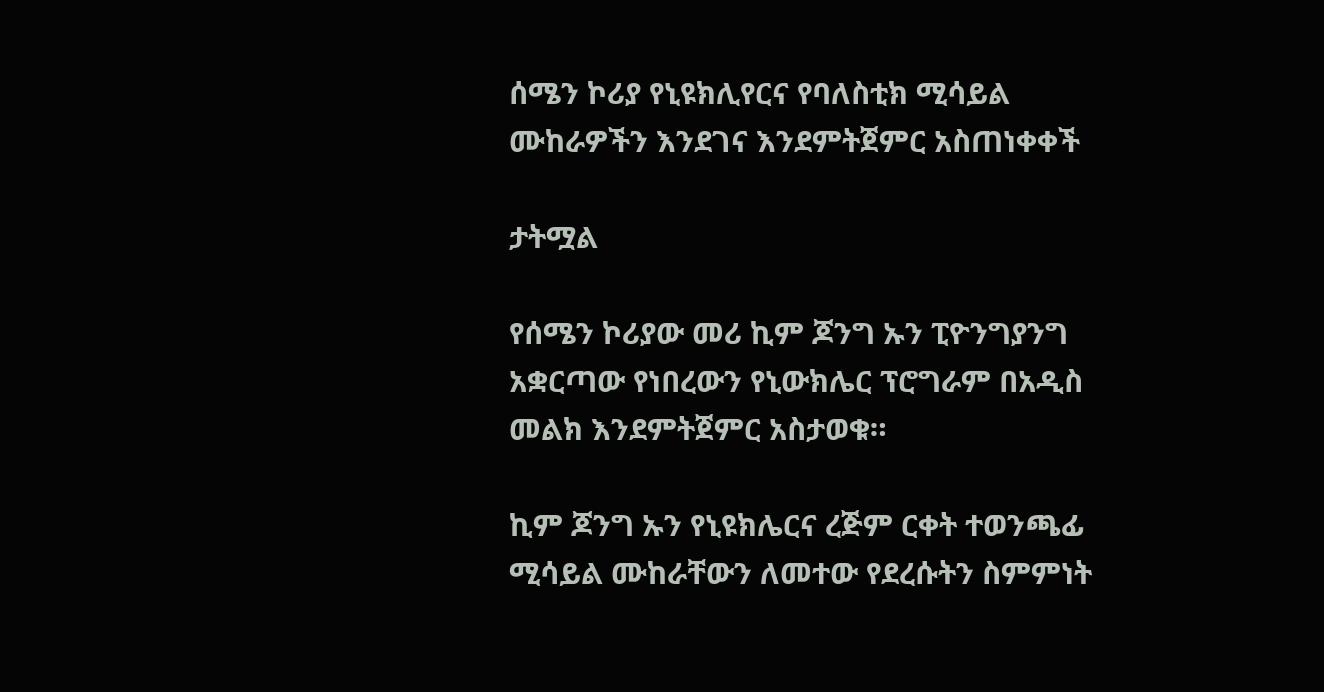ሰሜን ኮሪያ የኒዩክሊየርና የባለስቲክ ሚሳይል ሙከራዎችን እንደገና እንደምትጀምር አስጠነቀቀች

ታትሟል

የሰሜን ኮሪያው መሪ ኪም ጆንግ ኡን ፒዮንግያንግ አቋርጣው የነበረውን የኒውክሌር ፕሮግራም በአዲስ መልክ እንደምትጀምር አስታወቁ።

ኪም ጆንግ ኡን የኒዩክሌርና ረጅም ርቀት ተወንጫፊ ሚሳይል ሙከራቸውን ለመተው የደረሱትን ስምምነት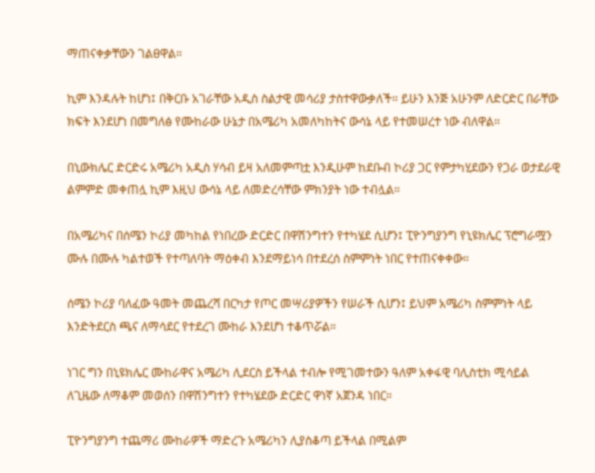ማጠናቀቃቸውን ገልፀዋል።

ኪም እንዳሉት ከሆነ፤ በቅርቡ አገራቸው አዲስ ስልታዊ መሳሪያ ታስተዋውቃለች። ይሁን እንጅ አሁንም ለድርድር በራቸው ክፍት እንደሆነ በመግለፅ የሙከራው ሁኔታ በአሜሪካ አመለካከትና ውሳኔ ላይ የተመሠረተ ነው ብለዋል።

በኒውክሌር ድርድሩ አሜሪካ አዲስ ሃሳብ ይዛ አለመምጣቷ እንዲሁም ከደቡብ ኮሪያ ጋር የምታካሂደውን የጋራ ወታደራዊ ልምምድ መቀጠሏ ኪም እዚህ ውሳኔ ላይ ለመድረሳቸው ምክንያት ነው ተብሏል።

በአሜሪካና በሰሜን ኮሪያ መካከል የነበረው ድርድር በዋሽንግተን የተካሄደ ሲሆን፤ ፒዮንግያንግ የኒዩክሌር ፕሮግራሟን ሙሉ በሙሉ ካልተወች የተጣለባት ማዕቀብ እንደማይነሳ በተደረሰ ስምምነት ነበር የተጠናቀቀው።

ሰሜን ኮሪያ ባለፈው ዓመት መጨረሻ በርካታ የጦር መሣሪያዎችን የሠራች ሲሆን፤ ይህም አሜሪካ ስምምነት ላይ እንድትደርስ ጫና ለማሳደር የተደረገ ሙከራ እንደሆነ ተቆጥሯል።

ነገር ግን በኒዩክሌር ሙከራዋና አሜሪካ ሊደርስ ይችላል ተብሎ የሚገመተውን ዓለም አቀፋዊ ባሊስቲክ ሚሳይል ለጊዜው ለማቆም መወሰን በዋሽንግተን የተካሄደው ድርድር ዋነኛ አጀንዳ ነበር።

ፒዮንግያንግ ተጨማሪ ሙከራዎች ማድረጉ አሜሪካን ሊያስቆጣ ይችላል በሚልም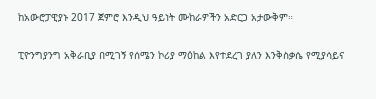ከአውሮፓዊያኑ 2017 ጀምሮ እንዲህ ዓይነት ሙከራዎችን አድርጋ አታውቅም።

ፒዮንግያንግ አቅራቢያ በሚገኝ የሰሜን ኮሪያ ማዕከል እየተደረገ ያለን እንቅስቃሴ የሚያሳይና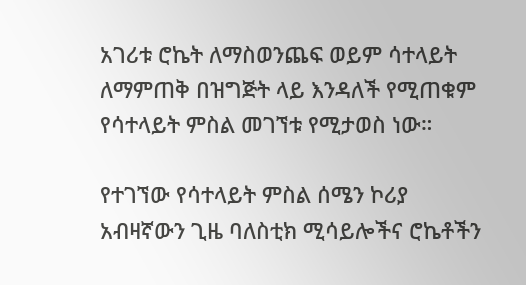አገሪቱ ሮኬት ለማስወንጨፍ ወይም ሳተላይት ለማምጠቅ በዝግጅት ላይ እንዳለች የሚጠቁም የሳተላይት ምስል መገኘቱ የሚታወስ ነው።

የተገኘው የሳተላይት ምስል ሰሜን ኮሪያ አብዛኛውን ጊዜ ባለስቲክ ሚሳይሎችና ሮኬቶችን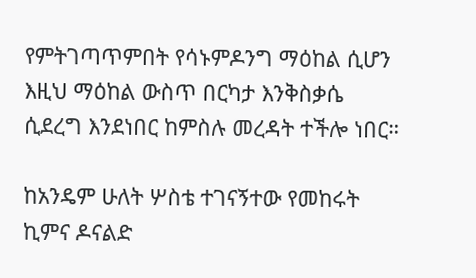የምትገጣጥምበት የሳኑምዶንግ ማዕከል ሲሆን እዚህ ማዕከል ውስጥ በርካታ እንቅስቃሴ ሲደረግ እንደነበር ከምስሉ መረዳት ተችሎ ነበር።

ከአንዴም ሁለት ሦስቴ ተገናኝተው የመከሩት ኪምና ዶናልድ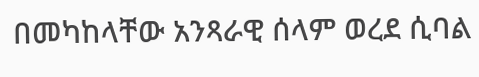በመካከላቸው አንጻራዊ ሰላም ወረደ ሲባል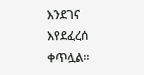እንደገና እየደፈረሰ ቀጥሏል።